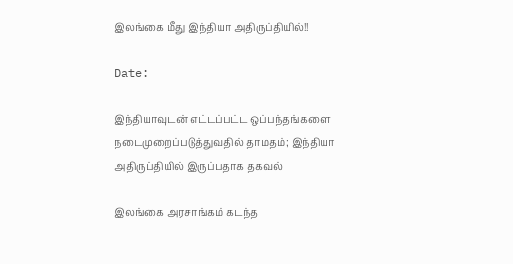இலங்கை மீது இந்தியா அதிருப்தியில்!!

Date:

இந்தியாவுடன் எட்டப்பட்ட ஒப்பந்தங்களை நடைமுறைப்படுத்துவதில் தாமதம்; இந்தியா அதிருப்தியில் இருப்பதாக தகவல்

இலங்கை அரசாங்கம் கடந்த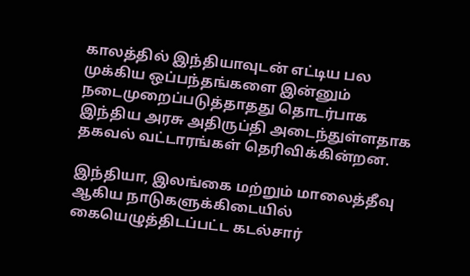காலத்தில் இந்தியாவுடன் எட்டிய பல முக்கிய ஒப்பந்தங்களை இன்னும் நடைமுறைப்படுத்தாதது தொடர்பாக இந்திய அரசு அதிருப்தி அடைந்துள்ளதாக தகவல் வட்டாரங்கள் தெரிவிக்கின்றன.

இந்தியா, இலங்கை மற்றும் மாலைத்தீவு ஆகிய நாடுகளுக்கிடையில் கையெழுத்திடப்பட்ட கடல்சார்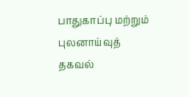பாதுகாப்பு மற்றும் புலனாய்வுத் தகவல்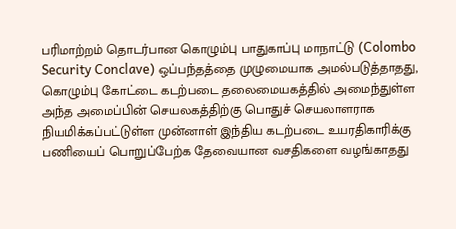பரிமாற்றம் தொடர்பான கொழும்பு பாதுகாப்பு மாநாட்டு (Colombo Security Conclave) ஒப்பந்தத்தை முழுமையாக அமல்படுத்தாதது, கொழும்பு கோட்டை கடற்படை தலைமையகத்தில் அமைந்துள்ள அந்த அமைப்பின் செயலகத்திற்கு பொதுச் செயலாளராக நியமிக்கப்பட்டுள்ள முன்னாள் இந்திய கடற்படை உயரதிகாரிக்கு பணியைப் பொறுப்பேற்க தேவையான வசதிகளை வழங்காதது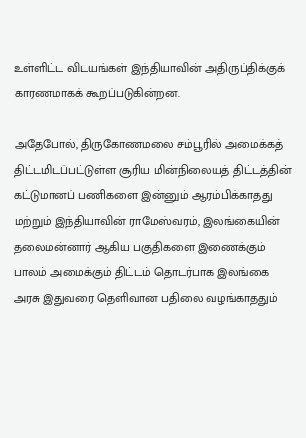உள்ளிட்ட விடயங்கள் இந்தியாவின் அதிருப்திக்குக் காரணமாகக் கூறப்படுகின்றன.

அதேபோல், திருகோணமலை சம்பூரில் அமைக்கத் திட்டமிடப்பட்டுள்ள சூரிய மின்நிலையத் திட்டத்தின் கட்டுமானப் பணிகளை இன்னும் ஆரம்பிக்காதது மற்றும் இந்தியாவின் ராமேஸ்வரம், இலங்கையின் தலைமன்னார் ஆகிய பகுதிகளை இணைக்கும் பாலம் அமைக்கும் திட்டம் தொடர்பாக இலங்கை அரசு இதுவரை தெளிவான பதிலை வழங்காததும்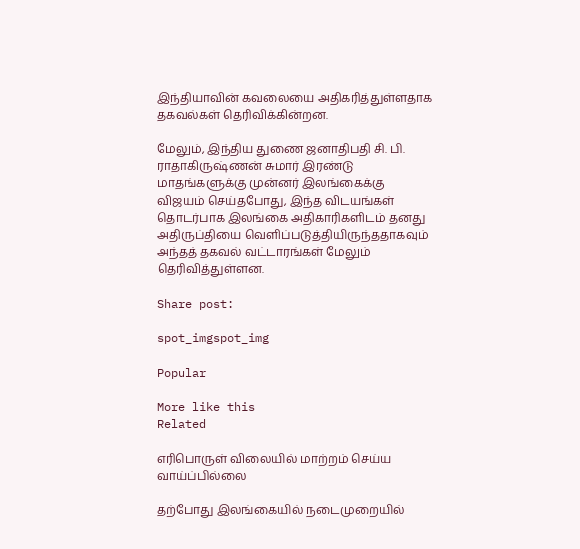இந்தியாவின் கவலையை அதிகரித்துள்ளதாக தகவல்கள் தெரிவிக்கின்றன.

மேலும், இந்திய துணை ஜனாதிபதி சி. பி. ராதாகிருஷ்ணன் சுமார் இரண்டு மாதங்களுக்கு முன்னர் இலங்கைக்கு விஜயம் செய்தபோது, இந்த விடயங்கள் தொடர்பாக இலங்கை அதிகாரிகளிடம் தனது அதிருப்தியை வெளிப்படுத்தியிருந்ததாகவும் அந்தத் தகவல் வட்டாரங்கள் மேலும் தெரிவித்துள்ளன.

Share post:

spot_imgspot_img

Popular

More like this
Related

எரிபொருள் விலையில் மாற்றம் செய்ய வாய்ப்பில்லை

தற்போது இலங்கையில் நடைமுறையில்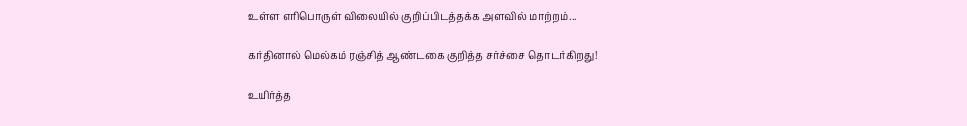உள்ள எரிபொருள் விலையில் குறிப்பிடத்தக்க அளவில் மாற்றம்...

கர்தினால் மெல்கம் ரஞ்சித் ஆண்டகை குறித்த சர்ச்சை தொடர்கிறது!

உயிர்த்த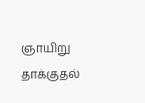ஞாயிறு தாக்குதல்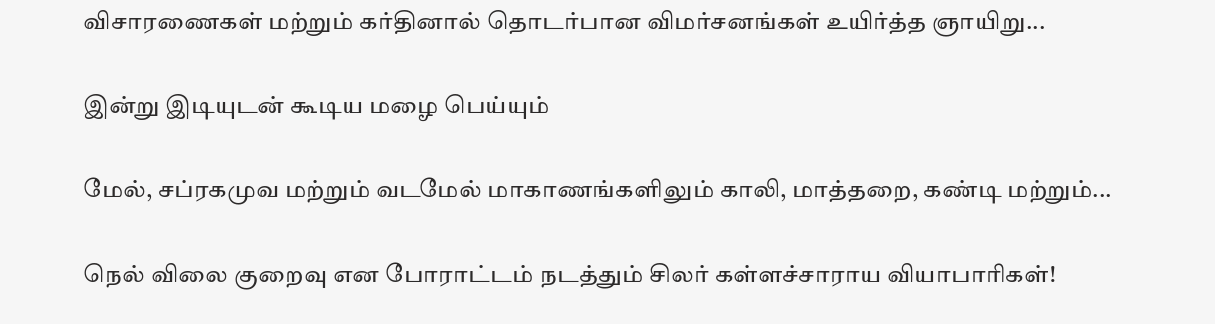விசாரணைகள் மற்றும் கர்தினால் தொடர்பான விமர்சனங்கள் உயிர்த்த ஞாயிறு...

இன்று இடியுடன் கூடிய மழை பெய்யும்

மேல், சப்ரகமுவ மற்றும் வடமேல் மாகாணங்களிலும் காலி, மாத்தறை, கண்டி மற்றும்...

நெல் விலை குறைவு என போராட்டம் நடத்தும் சிலர் கள்ளச்சாராய வியாபாரிகள்!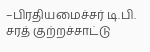–பிரதியமைச்சர் டி.பி. சரத் குற்றச்சாட்டு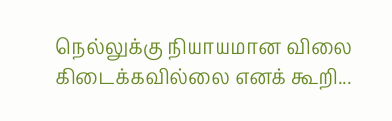நெல்லுக்கு நியாயமான விலை கிடைக்கவில்லை எனக் கூறி...